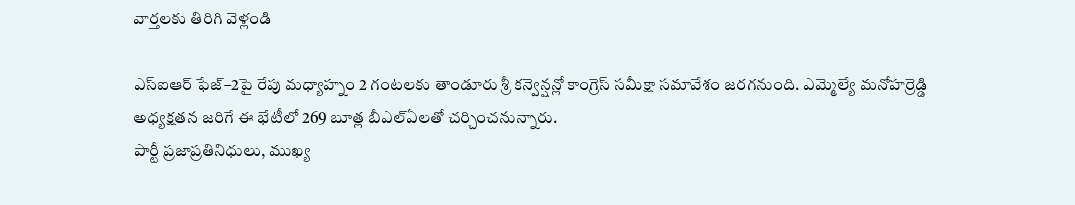వార్తలకు తిరిగి వెళ్లండి

ఎస్ఐఆర్ ఫేజ్–2పై రేపు మధ్యాహ్నం 2 గంటలకు తాండూరు శ్రీ కన్వెన్షన్లో కాంగ్రెస్ సమీక్షా సమావేశం జరగనుంది. ఎమ్మెల్యే మనోహర్రెడ్డి అధ్యక్షతన జరిగే ఈ భేటీలో 269 బూత్ల బీఎల్ఏలతో చర్చించనున్నారు.
పార్టీ ప్రజాప్రతినిధులు, ముఖ్య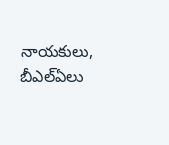నాయకులు, బీఎల్ఏలు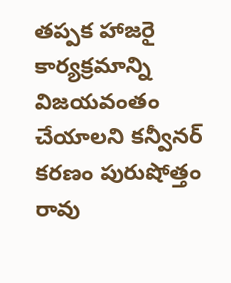తప్పక హాజరై కార్యక్రమాన్ని విజయవంతం చేయాలని కన్వీనర్ కరణం పురుషోత్తం రావు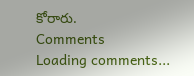కోరారు.
Comments
Loading comments...